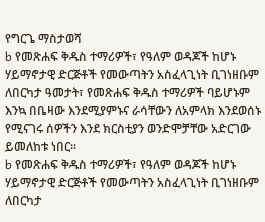የግርጌ ማስታወሻ
b የመጽሐፍ ቅዱስ ተማሪዎች፣ የዓለም ወዳጆች ከሆኑ ሃይማኖታዊ ድርጅቶች የመውጣትን አስፈላጊነት ቢገነዘቡም ለበርካታ ዓመታት፣ የመጽሐፍ ቅዱስ ተማሪዎች ባይሆኑም እንኳ በቤዛው እንደሚያምኑና ራሳቸውን ለአምላክ እንደወሰኑ የሚናገሩ ሰዎችን እንደ ክርስቲያን ወንድሞቻቸው አድርገው ይመለከቱ ነበር።
b የመጽሐፍ ቅዱስ ተማሪዎች፣ የዓለም ወዳጆች ከሆኑ ሃይማኖታዊ ድርጅቶች የመውጣትን አስፈላጊነት ቢገነዘቡም ለበርካታ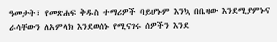ዓመታት፣ የመጽሐፍ ቅዱስ ተማሪዎች ባይሆኑም እንኳ በቤዛው እንደሚያምኑና ራሳቸውን ለአምላክ እንደወሰኑ የሚናገሩ ሰዎችን እንደ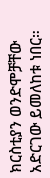ክርስቲያን ወንድሞቻቸው አድርገው ይመለከቱ ነበር።